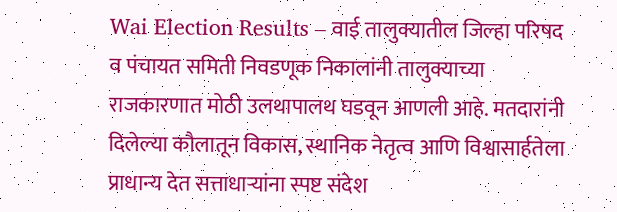Wai Election Results – वाई तालुक्यातील जिल्हा परिषद व पंचायत समिती निवडणूक निकालांनी तालुक्याच्या राजकारणात मोठी उलथापालथ घडवून आणली आहे. मतदारांनी दिलेल्या कौलातून विकास, स्थानिक नेतृत्व आणि विश्वासार्हतेला प्राधान्य देत सत्ताधाऱ्यांना स्पष्ट संदेश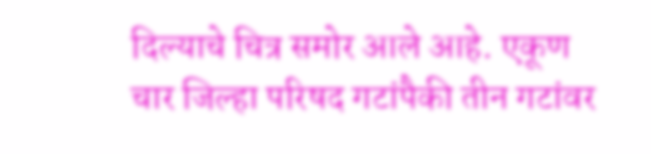दिल्याचे चित्र समोर आले आहे. एकूण चार जिल्हा परिषद गटांपैकी तीन गटांवर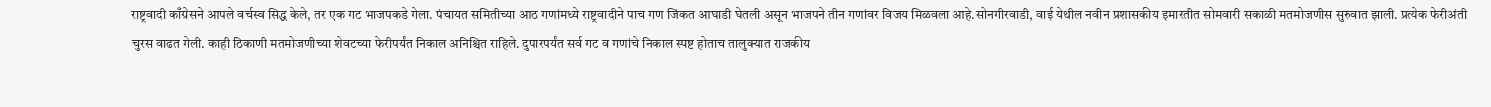राष्ट्रवादी काँग्रेसने आपले वर्चस्व सिद्ध केले, तर एक गट भाजपकडे गेला. पंचायत समितीच्या आठ गणांमध्ये राष्ट्रवादीने पाच गण जिंकत आघाडी घेतली असून भाजपने तीन गणांवर विजय मिळवला आहे.सोनगीरवाडी, वाई येथील नवीन प्रशासकीय इमारतीत सोमवारी सकाळी मतमोजणीस सुरुवात झाली. प्रत्येक फेरीअंती चुरस वाढत गेली. काही ठिकाणी मतमोजणीच्या शेवटच्या फेरीपर्यंत निकाल अनिश्चित राहिले. दुपारपर्यंत सर्व गट व गणांचे निकाल स्पष्ट होताच तालुक्यात राजकीय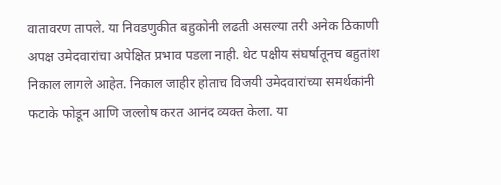वातावरण तापले. या निवडणुकीत बहुकोनी लढती असल्या तरी अनेक ठिकाणी अपक्ष उमेदवारांचा अपेक्षित प्रभाव पडला नाही. थेट पक्षीय संघर्षातूनच बहुतांश निकाल लागले आहेत. निकाल जाहीर होताच विजयी उमेदवारांच्या समर्थकांनी फटाके फोडून आणि जल्लोष करत आनंद व्यक्त केला. या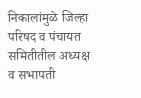निकालांमुळे जिल्हा परिषद व पंचायत समितीतील अध्यक्ष व सभापती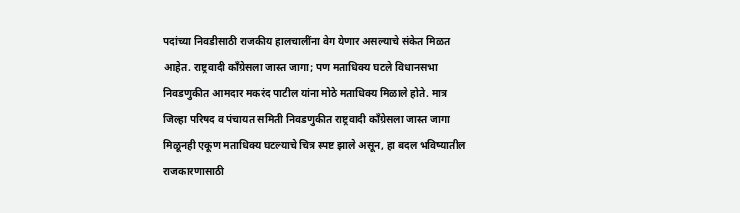पदांच्या निवडीसाठी राजकीय हालचालींना वेग येणार असल्याचे संकेत मिळत आहेत. राष्ट्रवादी काँग्रेसला जास्त जागा; पण मताधिक्य घटले विधानसभा निवडणुकीत आमदार मकरंद पाटील यांना मोठे मताधिक्य मिळाले होते. मात्र जिल्हा परिषद व पंचायत समिती निवडणुकीत राष्ट्रवादी काँग्रेसला जास्त जागा मिळूनही एकूण मताधिक्य घटल्याचे चित्र स्पष्ट झाले असून, हा बदल भविष्यातील राजकारणासाठी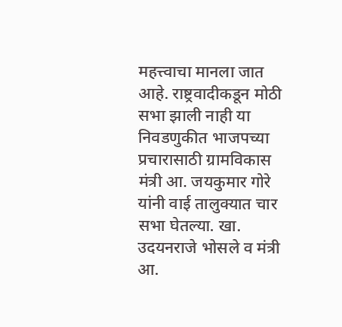महत्त्वाचा मानला जात आहे. राष्ट्रवादीकडून मोठी सभा झाली नाही या निवडणुकीत भाजपच्या प्रचारासाठी ग्रामविकास मंत्री आ. जयकुमार गोरे यांनी वाई तालुक्यात चार सभा घेतल्या. खा. उदयनराजे भोसले व मंत्री आ.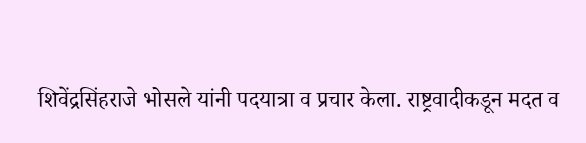शिवेंद्रसिंहराजे भोसले यांनी पदयात्रा व प्रचार केला. राष्ट्रवादीकडून मदत व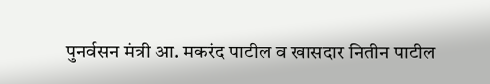पुनर्वसन मंत्री आ. मकरंद पाटील व खासदार नितीन पाटील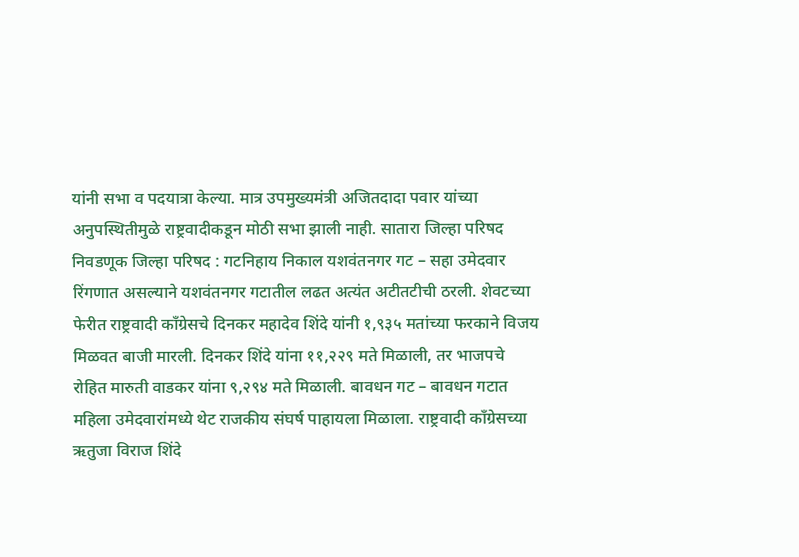यांनी सभा व पदयात्रा केल्या. मात्र उपमुख्यमंत्री अजितदादा पवार यांच्या अनुपस्थितीमुळे राष्ट्रवादीकडून मोठी सभा झाली नाही. सातारा जिल्हा परिषद निवडणूक जिल्हा परिषद : गटनिहाय निकाल यशवंतनगर गट – सहा उमेदवार रिंगणात असल्याने यशवंतनगर गटातील लढत अत्यंत अटीतटीची ठरली. शेवटच्या फेरीत राष्ट्रवादी काँग्रेसचे दिनकर महादेव शिंदे यांनी १,९३५ मतांच्या फरकाने विजय मिळवत बाजी मारली. दिनकर शिंदे यांना ११,२२९ मते मिळाली, तर भाजपचे रोहित मारुती वाडकर यांना ९,२९४ मते मिळाली. बावधन गट – बावधन गटात महिला उमेदवारांमध्ये थेट राजकीय संघर्ष पाहायला मिळाला. राष्ट्रवादी काँग्रेसच्या ऋतुजा विराज शिंदे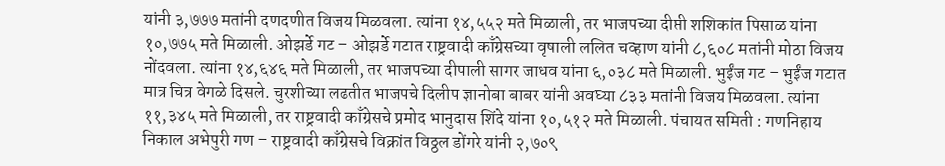यांनी ३,७७७ मतांनी दणदणीत विजय मिळवला. त्यांना १४,५५२ मते मिळाली, तर भाजपच्या दीप्ती शशिकांत पिसाळ यांना १०,७७५ मते मिळाली. ओझर्डे गट – ओझर्डे गटात राष्ट्रवादी काँग्रेसच्या वृषाली ललित चव्हाण यांनी ८,६०८ मतांनी मोठा विजय नोंदवला. त्यांना १४,६४६ मते मिळाली, तर भाजपच्या दीपाली सागर जाधव यांना ६,०३८ मते मिळाली. भुईंज गट – भुईंज गटात मात्र चित्र वेगळे दिसले. चुरशीच्या लढतीत भाजपचे दिलीप ज्ञानोबा बाबर यांनी अवघ्या ८३३ मतांनी विजय मिळवला. त्यांना ११,३४५ मते मिळाली, तर राष्ट्रवादी काँग्रेसचे प्रमोद भानुदास शिंदे यांना १०,५१२ मते मिळाली. पंचायत समिती : गणनिहाय निकाल अभेपुरी गण – राष्ट्रवादी काँग्रेसचे विक्रांत विठ्ठल डोंगरे यांनी २,७०९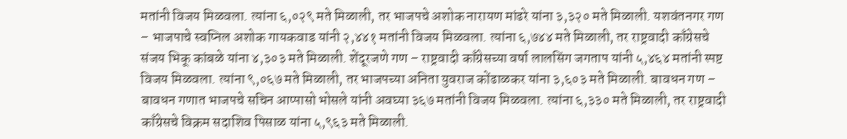मतांनी विजय मिळवला. त्यांना ६,०२९ मते मिळाली, तर भाजपचे अशोक नारायण मांढरे यांना ३,३२० मते मिळाली. यशवंतनगर गण – भाजपाचे स्वप्निल अशोक गायकवाड यांनी २,४४१ मतांनी विजय मिळवला. त्यांना ६,७४४ मते मिळाली, तर राष्ट्रवादी काँग्रेसचे संजय भिकू कांबळे यांना ४,३०३ मते मिळाली. शेंदूरजणे गण – राष्ट्रवादी काँग्रेसच्या वर्षा लालसिंग जगताप यांनी ५,४६४ मतांनी स्पष्ट विजय मिळवला. त्यांना ९,०६७ मते मिळाली, तर भाजपच्या अनिता युवराज कोंढाळकर यांना ३,६०३ मते मिळाली. बावधन गण – बावधन गणात भाजपचे सचिन आप्पासो भोसले यांनी अवघ्या ३६७ मतांनी विजय मिळवला. त्यांना ६,३३० मते मिळाली, तर राष्ट्रवादी काँग्रेसचे विक्रम सदाशिव पिसाळ यांना ५,९६३ मते मिळाली.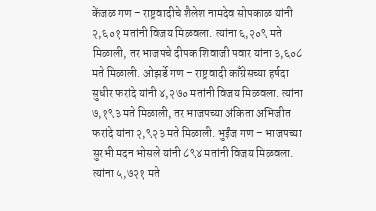केंजळ गण – राष्ट्रवादीचे शैलेश नामदेव सोपकाळ यांनी २,६०१ मतांनी विजय मिळवला. त्यांना ६,२०९ मते मिळाली, तर भाजपचे दीपक शिवाजी पवार यांना ३,६०८ मते मिळाली. ओझर्डे गण – राष्ट्रवादी काँग्रेसच्या हर्षदा सुधीर फरांदे यांनी ४,२७० मतांनी विजय मिळवला. त्यांना ७,१९३ मते मिळाली, तर भाजपच्या अंकिता अभिजीत फरांदे यांना २,९२३ मते मिळाली. भुईंज गण – भाजपच्या सुरभी मदन भोसले यांनी ८९४ मतांनी विजय मिळवला. त्यांना ५,७२१ मते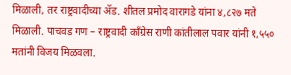मिळाली, तर राष्ट्रवादीच्या ॲड. शीतल प्रमोद वारागडे यांना ४,८२७ मते मिळाली. पाचवड गण – राष्ट्रवादी काँग्रेस राणी कांतीलाल पवार यांनी १,५५० मतांनी विजय मिळवला.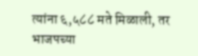त्यांना ६,५८८ मते मिळाली, तर भाजपच्या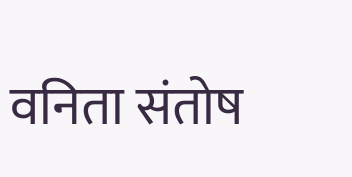वनिता संतोष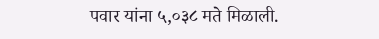पवार यांना ५,०३८ मते मिळाली.